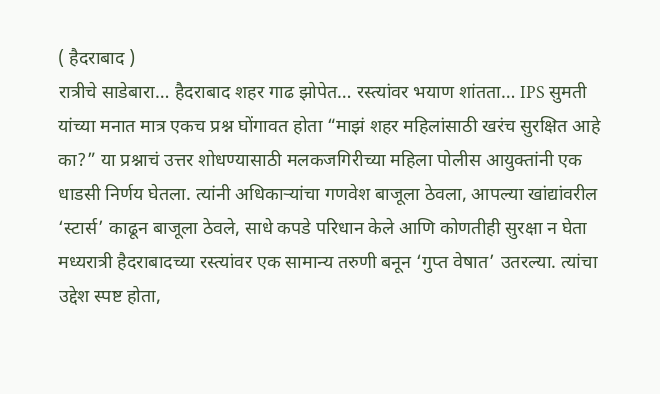( हैदराबाद )
रात्रीचे साडेबारा… हैदराबाद शहर गाढ झोपेत… रस्त्यांवर भयाण शांतता… IPS सुमती यांच्या मनात मात्र एकच प्रश्न घोंगावत होता “माझं शहर महिलांसाठी खरंच सुरक्षित आहे का?” या प्रश्नाचं उत्तर शोधण्यासाठी मलकजगिरीच्या महिला पोलीस आयुक्तांनी एक धाडसी निर्णय घेतला. त्यांनी अधिकाऱ्यांचा गणवेश बाजूला ठेवला, आपल्या खांद्यांवरील ‘स्टार्स’ काढून बाजूला ठेवले, साधे कपडे परिधान केले आणि कोणतीही सुरक्षा न घेता मध्यरात्री हैदराबादच्या रस्त्यांवर एक सामान्य तरुणी बनून ‘गुप्त वेषात’ उतरल्या. त्यांचा उद्देश स्पष्ट होता,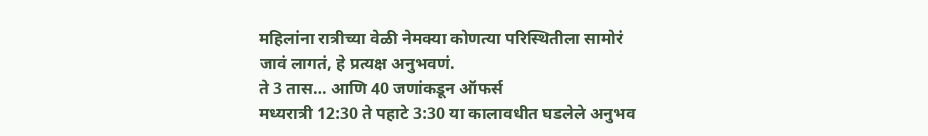महिलांना रात्रीच्या वेळी नेमक्या कोणत्या परिस्थितीला सामोरं जावं लागतं, हे प्रत्यक्ष अनुभवणं.
ते 3 तास… आणि 40 जणांकडून ऑफर्स
मध्यरात्री 12:30 ते पहाटे 3:30 या कालावधीत घडलेले अनुभव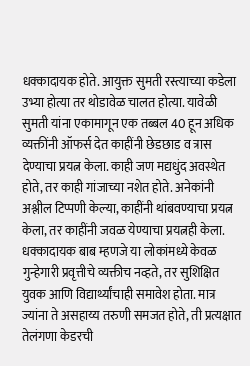धक्कादायक होते. आयुक्त सुमती रस्त्याच्या कडेला उभ्या होत्या तर थोडावेळ चालत होत्या. यावेळी सुमती यांना एकामागून एक तब्बल 40 हून अधिक व्यक्तींनी ऑफर्स देत काहींनी छेडछाड व त्रास देण्याचा प्रयत्न केला. काही जण मद्यधुंद अवस्थेत होते, तर काही गांजाच्या नशेत होते. अनेकांनी अश्लील टिप्पणी केल्या, काहींनी थांबवण्याचा प्रयत्न केला, तर काहींनी जवळ येण्याचा प्रयत्नही केला. धक्कादायक बाब म्हणजे या लोकांमध्ये केवळ गुन्हेगारी प्रवृत्तीचे व्यक्तीच नव्हते, तर सुशिक्षित युवक आणि विद्यार्थ्यांचाही समावेश होता. मात्र ज्यांना ते असहाय्य तरुणी समजत होते, ती प्रत्यक्षात तेलंगणा केडरची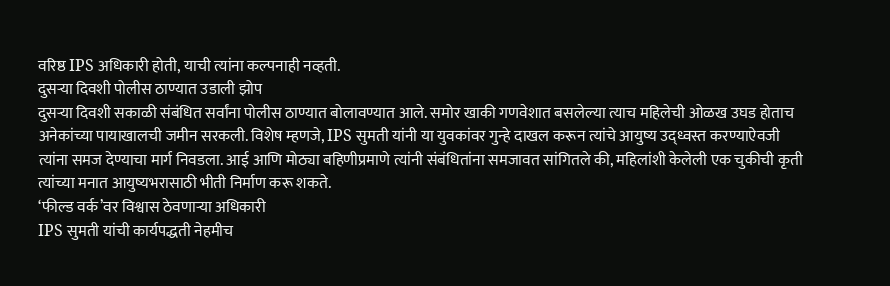वरिष्ठ IPS अधिकारी होती, याची त्यांना कल्पनाही नव्हती.
दुसऱ्या दिवशी पोलीस ठाण्यात उडाली झोप
दुसऱ्या दिवशी सकाळी संबंधित सर्वांना पोलीस ठाण्यात बोलावण्यात आले. समोर खाकी गणवेशात बसलेल्या त्याच महिलेची ओळख उघड होताच अनेकांच्या पायाखालची जमीन सरकली. विशेष म्हणजे, IPS सुमती यांनी या युवकांवर गुन्हे दाखल करून त्यांचे आयुष्य उद्ध्वस्त करण्याऐवजी त्यांना समज देण्याचा मार्ग निवडला. आई आणि मोठ्या बहिणीप्रमाणे त्यांनी संबंधितांना समजावत सांगितले की, महिलांशी केलेली एक चुकीची कृती त्यांच्या मनात आयुष्यभरासाठी भीती निर्माण करू शकते.
‘फील्ड वर्क’वर विश्वास ठेवणाऱ्या अधिकारी
IPS सुमती यांची कार्यपद्धती नेहमीच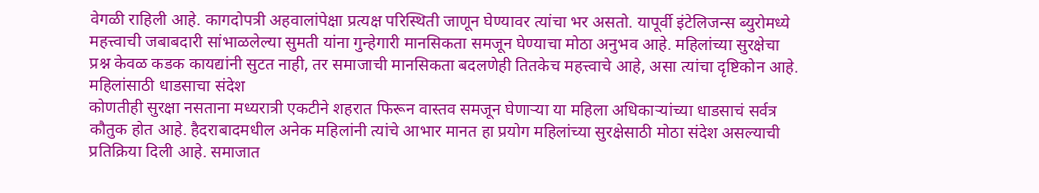वेगळी राहिली आहे. कागदोपत्री अहवालांपेक्षा प्रत्यक्ष परिस्थिती जाणून घेण्यावर त्यांचा भर असतो. यापूर्वी इंटेलिजन्स ब्युरोमध्ये महत्त्वाची जबाबदारी सांभाळलेल्या सुमती यांना गुन्हेगारी मानसिकता समजून घेण्याचा मोठा अनुभव आहे. महिलांच्या सुरक्षेचा प्रश्न केवळ कडक कायद्यांनी सुटत नाही, तर समाजाची मानसिकता बदलणेही तितकेच महत्त्वाचे आहे, असा त्यांचा दृष्टिकोन आहे.
महिलांसाठी धाडसाचा संदेश
कोणतीही सुरक्षा नसताना मध्यरात्री एकटीने शहरात फिरून वास्तव समजून घेणाऱ्या या महिला अधिकाऱ्यांच्या धाडसाचं सर्वत्र कौतुक होत आहे. हैदराबादमधील अनेक महिलांनी त्यांचे आभार मानत हा प्रयोग महिलांच्या सुरक्षेसाठी मोठा संदेश असल्याची प्रतिक्रिया दिली आहे. समाजात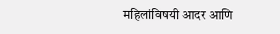महिलांविषयी आदर आणि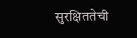सुरक्षिततेची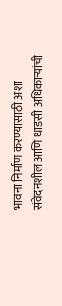भावना निर्माण करण्यासाठी अशा संवेदनशील आणि धाडसी अधिकाऱ्यांची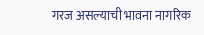गरज असल्याची भावना नागरिक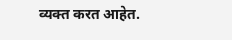व्यक्त करत आहेत.